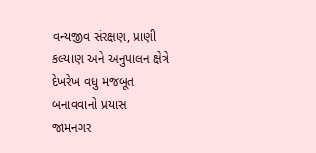વન્યજીવ સંરક્ષણ, પ્રાણી કલ્યાણ અને અનુપાલન ક્ષેત્રે દેખરેખ વધુ મજબૂત બનાવવાનો પ્રયાસ
જામનગર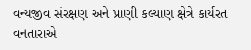વન્યજીવ સંરક્ષણ અને પ્રાણી કલ્યાણ ક્ષેત્રે કાર્યરત વનતારાએ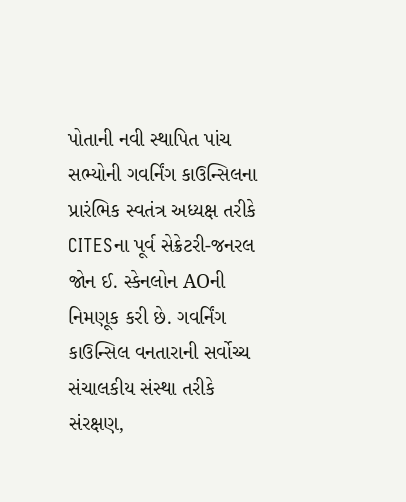પોતાની નવી સ્થાપિત પાંચ સભ્યોની ગવર્નિંગ કાઉન્સિલના પ્રારંભિક સ્વતંત્ર અધ્યક્ષ તરીકે CITESના પૂર્વ સેક્રેટરી-જનરલ જોન ઈ. સ્કેનલોન AOની નિમણૂક કરી છે. ગવર્નિંગ કાઉન્સિલ વનતારાની સર્વોચ્ચ સંચાલકીય સંસ્થા તરીકે સંરક્ષણ,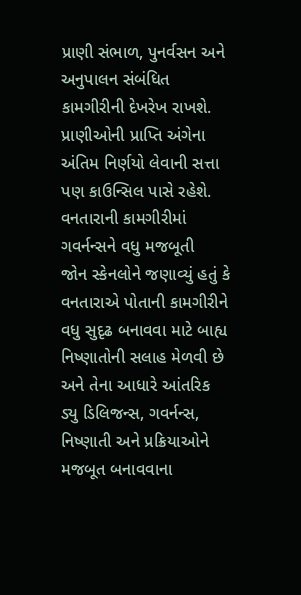પ્રાણી સંભાળ, પુનર્વસન અને અનુપાલન સંબંધિત કામગીરીની દેખરેખ રાખશે. પ્રાણીઓની પ્રાપ્તિ અંગેના અંતિમ નિર્ણયો લેવાની સત્તા પણ કાઉન્સિલ પાસે રહેશે.
વનતારાની કામગીરીમાં ગવર્નન્સને વધુ મજબૂતી
જોન સ્કેનલોને જણાવ્યું હતું કે વનતારાએ પોતાની કામગીરીને વધુ સુદૃઢ બનાવવા માટે બાહ્ય નિષ્ણાતોની સલાહ મેળવી છે અને તેના આધારે આંતરિક ડ્યુ ડિલિજન્સ, ગવર્નન્સ, નિષ્ણાતી અને પ્રક્રિયાઓને મજબૂત બનાવવાના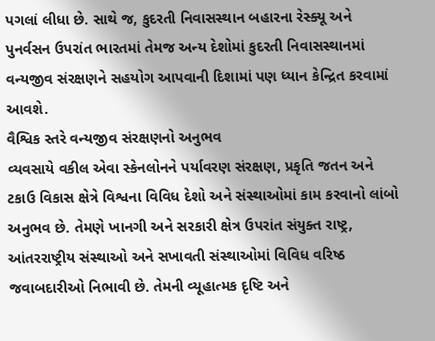પગલાં લીધા છે. સાથે જ, કુદરતી નિવાસસ્થાન બહારના રેસ્ક્યૂ અને પુનર્વસન ઉપરાંત ભારતમાં તેમજ અન્ય દેશોમાં કુદરતી નિવાસસ્થાનમાં વન્યજીવ સંરક્ષણને સહયોગ આપવાની દિશામાં પણ ધ્યાન કેન્દ્રિત કરવામાં આવશે.
વૈશ્વિક સ્તરે વન્યજીવ સંરક્ષણનો અનુભવ
વ્યવસાયે વકીલ એવા સ્કેનલોનને પર્યાવરણ સંરક્ષણ, પ્રકૃતિ જતન અને ટકાઉ વિકાસ ક્ષેત્રે વિશ્વના વિવિધ દેશો અને સંસ્થાઓમાં કામ કરવાનો લાંબો અનુભવ છે. તેમણે ખાનગી અને સરકારી ક્ષેત્ર ઉપરાંત સંયુક્ત રાષ્ટ્ર, આંતરરાષ્ટ્રીય સંસ્થાઓ અને સખાવતી સંસ્થાઓમાં વિવિધ વરિષ્ઠ જવાબદારીઓ નિભાવી છે. તેમની વ્યૂહાત્મક દૃષ્ટિ અને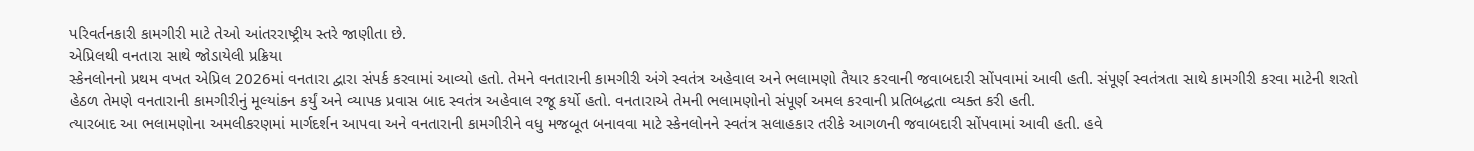પરિવર્તનકારી કામગીરી માટે તેઓ આંતરરાષ્ટ્રીય સ્તરે જાણીતા છે.
એપ્રિલથી વનતારા સાથે જોડાયેલી પ્રક્રિયા
સ્કેનલોનનો પ્રથમ વખત એપ્રિલ 2026માં વનતારા દ્વારા સંપર્ક કરવામાં આવ્યો હતો. તેમને વનતારાની કામગીરી અંગે સ્વતંત્ર અહેવાલ અને ભલામણો તૈયાર કરવાની જવાબદારી સોંપવામાં આવી હતી. સંપૂર્ણ સ્વતંત્રતા સાથે કામગીરી કરવા માટેની શરતો હેઠળ તેમણે વનતારાની કામગીરીનું મૂલ્યાંકન કર્યું અને વ્યાપક પ્રવાસ બાદ સ્વતંત્ર અહેવાલ રજૂ કર્યો હતો. વનતારાએ તેમની ભલામણોનો સંપૂર્ણ અમલ કરવાની પ્રતિબદ્ધતા વ્યક્ત કરી હતી.
ત્યારબાદ આ ભલામણોના અમલીકરણમાં માર્ગદર્શન આપવા અને વનતારાની કામગીરીને વધુ મજબૂત બનાવવા માટે સ્કેનલોનને સ્વતંત્ર સલાહકાર તરીકે આગળની જવાબદારી સોંપવામાં આવી હતી. હવે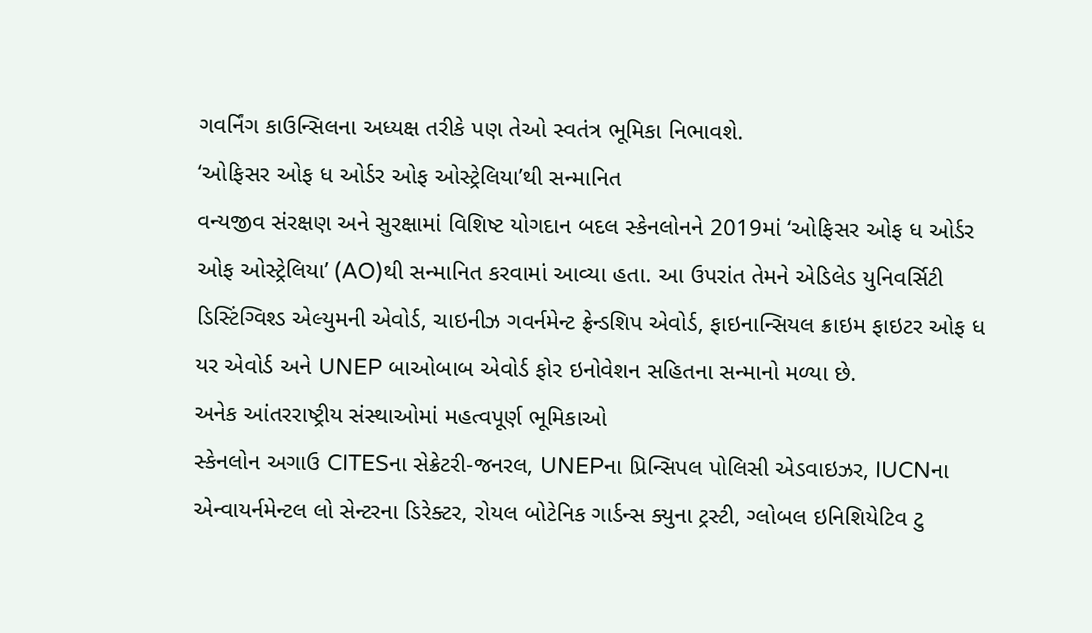ગવર્નિંગ કાઉન્સિલના અધ્યક્ષ તરીકે પણ તેઓ સ્વતંત્ર ભૂમિકા નિભાવશે.
‘ઓફિસર ઓફ ધ ઓર્ડર ઓફ ઓસ્ટ્રેલિયા’થી સન્માનિત
વન્યજીવ સંરક્ષણ અને સુરક્ષામાં વિશિષ્ટ યોગદાન બદલ સ્કેનલોનને 2019માં ‘ઓફિસર ઓફ ધ ઓર્ડર ઓફ ઓસ્ટ્રેલિયા’ (AO)થી સન્માનિત કરવામાં આવ્યા હતા. આ ઉપરાંત તેમને એડિલેડ યુનિવર્સિટી ડિસ્ટિંગ્વિશ્ડ એલ્યુમની એવોર્ડ, ચાઇનીઝ ગવર્નમેન્ટ ફ્રેન્ડશિપ એવોર્ડ, ફાઇનાન્સિયલ ક્રાઇમ ફાઇટર ઓફ ધ યર એવોર્ડ અને UNEP બાઓબાબ એવોર્ડ ફોર ઇનોવેશન સહિતના સન્માનો મળ્યા છે.
અનેક આંતરરાષ્ટ્રીય સંસ્થાઓમાં મહત્વપૂર્ણ ભૂમિકાઓ
સ્કેનલોન અગાઉ CITESના સેક્રેટરી-જનરલ, UNEPના પ્રિન્સિપલ પોલિસી એડવાઇઝર, IUCNના એન્વાયર્નમેન્ટલ લો સેન્ટરના ડિરેક્ટર, રોયલ બોટેનિક ગાર્ડન્સ ક્યુના ટ્રસ્ટી, ગ્લોબલ ઇનિશિયેટિવ ટુ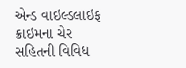એન્ડ વાઇલ્ડલાઇફ ક્રાઇમના ચેર સહિતની વિવિધ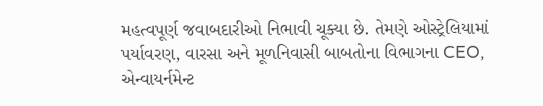મહત્વપૂર્ણ જવાબદારીઓ નિભાવી ચૂક્યા છે. તેમણે ઓસ્ટ્રેલિયામાં પર્યાવરણ, વારસા અને મૂળનિવાસી બાબતોના વિભાગના CEO, એન્વાયર્નમેન્ટ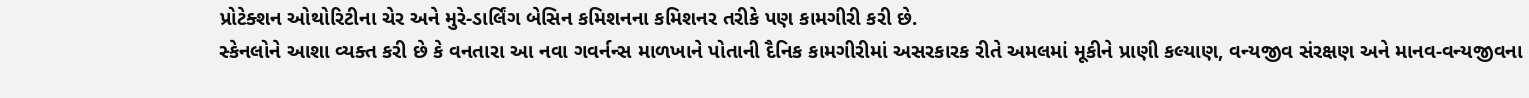પ્રોટેક્શન ઓથોરિટીના ચેર અને મુરે-ડાર્લિંગ બેસિન કમિશનના કમિશનર તરીકે પણ કામગીરી કરી છે.
સ્કેનલોને આશા વ્યક્ત કરી છે કે વનતારા આ નવા ગવર્નન્સ માળખાને પોતાની દૈનિક કામગીરીમાં અસરકારક રીતે અમલમાં મૂકીને પ્રાણી કલ્યાણ, વન્યજીવ સંરક્ષણ અને માનવ-વન્યજીવના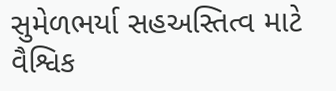સુમેળભર્યા સહઅસ્તિત્વ માટે વૈશ્વિક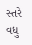સ્તરે વધુ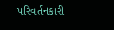પરિવર્તનકારી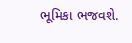ભૂમિકા ભજવશે.